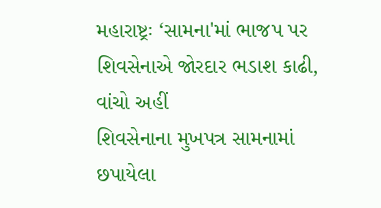મહારાષ્ટ્રઃ ‘સામના'માં ભાજપ પર શિવસેનાએ જોરદાર ભડાશ કાઢી, વાંચો અહીં
શિવસેનાના મુખપત્ર સામનામાં છપાયેલા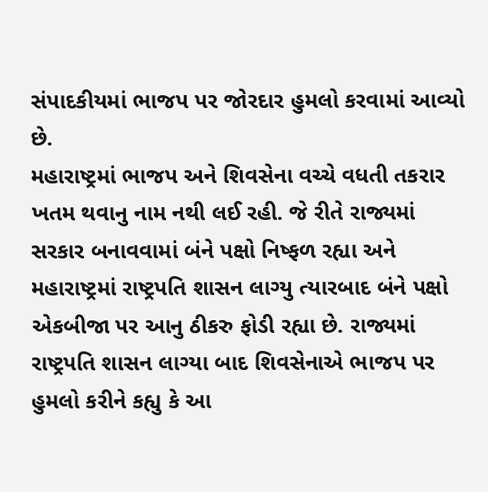સંપાદકીયમાં ભાજપ પર જોરદાર હુમલો કરવામાં આવ્યો છે.
મહારાષ્ટ્રમાં ભાજપ અને શિવસેના વચ્ચે વધતી તકરાર ખતમ થવાનુ નામ નથી લઈ રહી. જે રીતે રાજ્યમાં સરકાર બનાવવામાં બંને પક્ષો નિષ્ફળ રહ્યા અને મહારાષ્ટ્રમાં રાષ્ટ્રપતિ શાસન લાગ્યુ ત્યારબાદ બંને પક્ષો એકબીજા પર આનુ ઠીકરુ ફોડી રહ્યા છે. રાજ્યમાં રાષ્ટ્રપતિ શાસન લાગ્યા બાદ શિવસેનાએ ભાજપ પર હુમલો કરીને કહ્યુ કે આ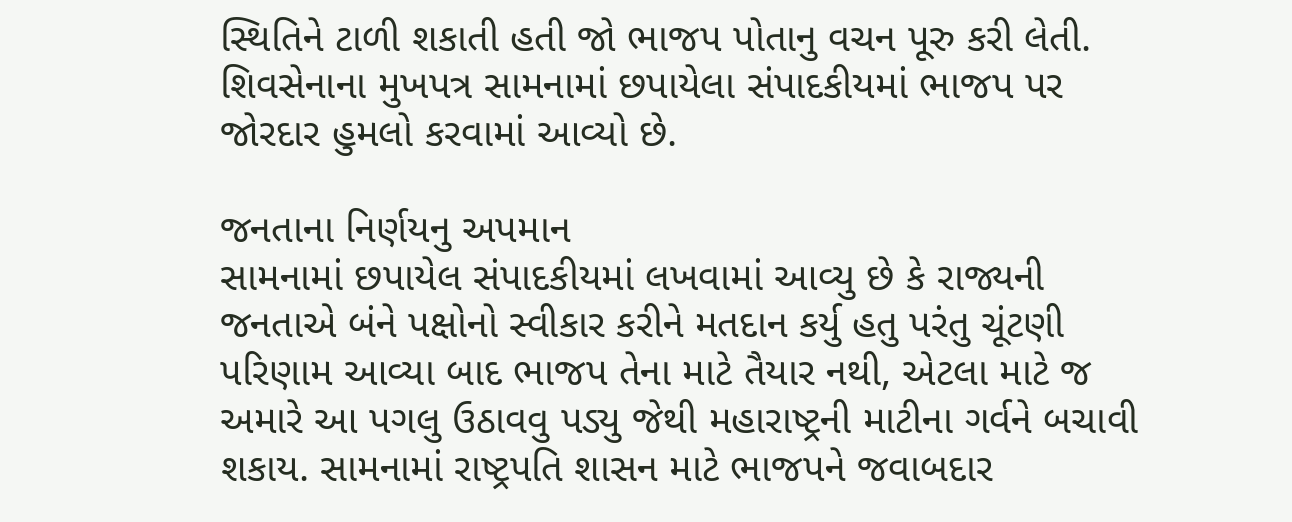સ્થિતિને ટાળી શકાતી હતી જો ભાજપ પોતાનુ વચન પૂરુ કરી લેતી. શિવસેનાના મુખપત્ર સામનામાં છપાયેલા સંપાદકીયમાં ભાજપ પર જોરદાર હુમલો કરવામાં આવ્યો છે.

જનતાના નિર્ણયનુ અપમાન
સામનામાં છપાયેલ સંપાદકીયમાં લખવામાં આવ્યુ છે કે રાજ્યની જનતાએ બંને પક્ષોનો સ્વીકાર કરીને મતદાન કર્યુ હતુ પરંતુ ચૂંટણી પરિણામ આવ્યા બાદ ભાજપ તેના માટે તૈયાર નથી, એટલા માટે જ અમારે આ પગલુ ઉઠાવવુ પડ્યુ જેથી મહારાષ્ટ્રની માટીના ગર્વને બચાવી શકાય. સામનામાં રાષ્ટ્રપતિ શાસન માટે ભાજપને જવાબદાર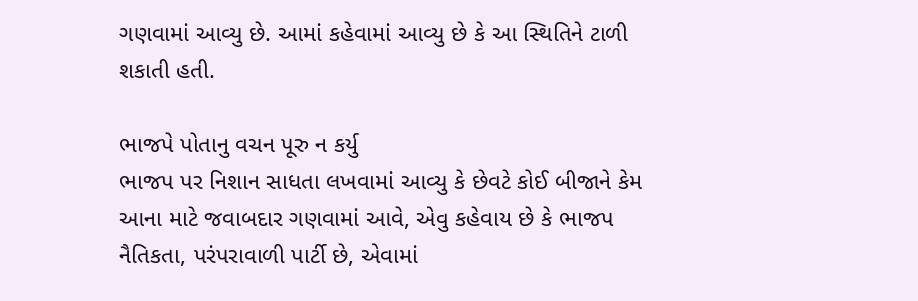ગણવામાં આવ્યુ છે. આમાં કહેવામાં આવ્યુ છે કે આ સ્થિતિને ટાળી શકાતી હતી.

ભાજપે પોતાનુ વચન પૂરુ ન કર્યુ
ભાજપ પર નિશાન સાધતા લખવામાં આવ્યુ કે છેવટે કોઈ બીજાને કેમ આના માટે જવાબદાર ગણવામાં આવે, એવુ કહેવાય છે કે ભાજપ નૈતિકતા, પરંપરાવાળી પાર્ટી છે, એવામાં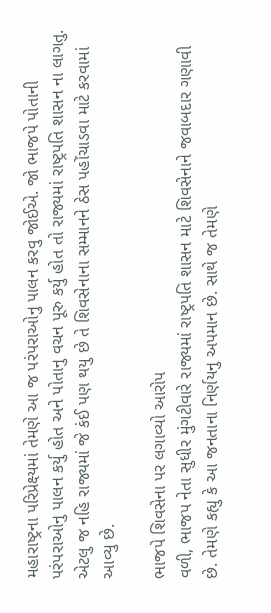મહારાષ્ટ્રના પરિપ્રેક્ષ્યમાં તેમણે આ જ પરંપરાઓનુ પાલન કરવુ જોઈએ. જો ભાજપે પોતાની પરંપરાઓનુ પાલન કર્યુ હોત અને પોતાનુ વચન પૂરુ કર્યુ હોત તો રાજ્યમાં રાષ્ટ્રપતિ શાસન ના લાગતુ. એટલુ જ નહિ રાજ્યમાં જે કંઈ પણ થયુ છે તે શિવસેનાના સમ્માનને ઠેસ પહોંચાડવા માટે કરવામાં આવ્યુ છે.

ભાજપે શિવસેના પર લગાવ્યો આરોપ
વળી, ભાજપ નેતા સુધીર મુંગટીવારે રાજ્યમાં રાષ્ટ્રપતિ શાસન માટે શિવસેનાને જવાબદાર ગણાવી છે. તેમણે કહ્યુ કે આ જનતાના નિર્ણયનુ અપમાન છે. સાથે જ તેમણે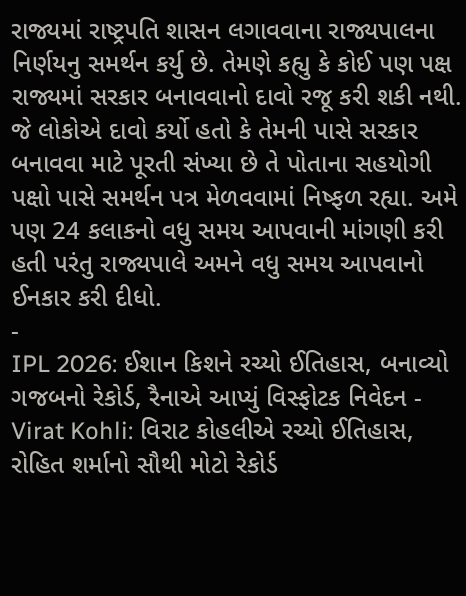રાજ્યમાં રાષ્ટ્રપતિ શાસન લગાવવાના રાજ્યપાલના નિર્ણયનુ સમર્થન કર્યુ છે. તેમણે કહ્યુ કે કોઈ પણ પક્ષ રાજ્યમાં સરકાર બનાવવાનો દાવો રજૂ કરી શકી નથી. જે લોકોએ દાવો કર્યો હતો કે તેમની પાસે સરકાર બનાવવા માટે પૂરતી સંખ્યા છે તે પોતાના સહયોગી પક્ષો પાસે સમર્થન પત્ર મેળવવામાં નિષ્ફળ રહ્યા. અમે પણ 24 કલાકનો વધુ સમય આપવાની માંગણી કરી હતી પરંતુ રાજ્યપાલે અમને વધુ સમય આપવાનો ઈનકાર કરી દીધો.
-
IPL 2026: ઈશાન કિશને રચ્યો ઈતિહાસ, બનાવ્યો ગજબનો રેકોર્ડ, રૈનાએ આપ્યું વિસ્ફોટક નિવેદન -
Virat Kohli: વિરાટ કોહલીએ રચ્યો ઈતિહાસ, રોહિત શર્માનો સૌથી મોટો રેકોર્ડ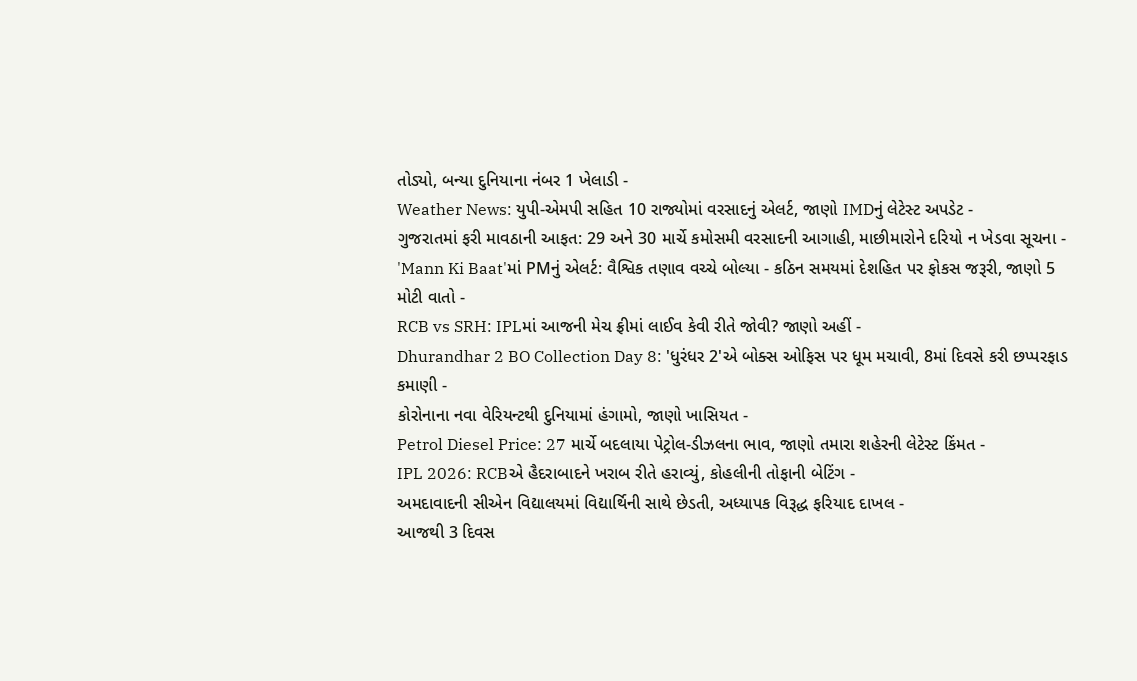તોડ્યો, બન્યા દુનિયાના નંબર 1 ખેલાડી -
Weather News: યુપી-એમપી સહિત 10 રાજ્યોમાં વરસાદનું એલર્ટ, જાણો IMDનું લેટેસ્ટ અપડેટ -
ગુજરાતમાં ફરી માવઠાની આફત: 29 અને 30 માર્ચે કમોસમી વરસાદની આગાહી, માછીમારોને દરિયો ન ખેડવા સૂચના -
'Mann Ki Baat'માં PMનું એલર્ટ: વૈશ્વિક તણાવ વચ્ચે બોલ્યા - કઠિન સમયમાં દેશહિત પર ફોકસ જરૂરી, જાણો 5 મોટી વાતો -
RCB vs SRH: IPLમાં આજની મેચ ફ્રીમાં લાઈવ કેવી રીતે જોવી? જાણો અહીં -
Dhurandhar 2 BO Collection Day 8: 'ધુરંધર 2'એ બોક્સ ઓફિસ પર ધૂમ મચાવી, 8માં દિવસે કરી છપ્પરફાડ કમાણી -
કોરોનાના નવા વેરિયન્ટથી દુનિયામાં હંગામો, જાણો ખાસિયત -
Petrol Diesel Price: 27 માર્ચે બદલાયા પેટ્રોલ-ડીઝલના ભાવ, જાણો તમારા શહેરની લેટેસ્ટ કિંમત -
IPL 2026: RCBએ હૈદરાબાદને ખરાબ રીતે હરાવ્યું, કોહલીની તોફાની બેટિંગ -
અમદાવાદની સીએન વિદ્યાલયમાં વિદ્યાર્થિની સાથે છેડતી, અધ્યાપક વિરૂદ્ધ ફરિયાદ દાખલ -
આજથી 3 દિવસ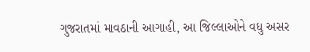ગુજરાતમાં માવઠાની આગાહી, આ જિલ્લાઓને વધુ અસર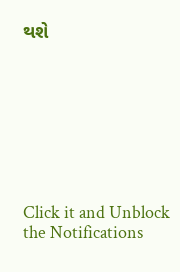થશે








Click it and Unblock the Notifications